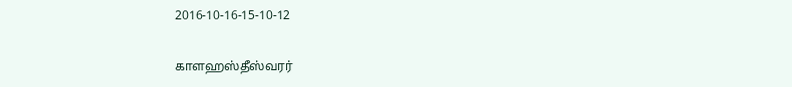2016-10-16-15-10-12

காளஹஸ்தீஸ்வரர்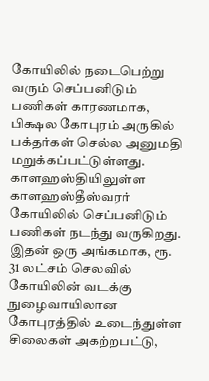கோயிலில் நடைபெற்று வரும் செப்பனிடும் பணிகள் காரணமாக, பிக்ஷல கோபுரம் அருகில் பக்தர்கள் செல்ல அனுமதி மறுக்கப்பட்டுள்ளது.
காளஹஸ்தியிலுள்ள காளஹஸ்தீஸ்வரர் கோயிலில் செப்பனிடும் பணிகள் நடந்து வருகிறது. இதன் ஒரு அங்கமாக, ரூ. 31 லட்சம் செலவில் கோயிலின் வடக்கு நுழைவாயிலான கோபுரத்தில் உடைந்துள்ள சிலைகள் அகற்றபட்டு,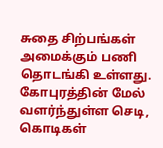சுதை சிற்பங்கள் அமைக்கும் பணி தொடங்கி உள்ளது.
கோபுரத்தின் மேல் வளர்ந்துள்ள செடி, கொடிகள்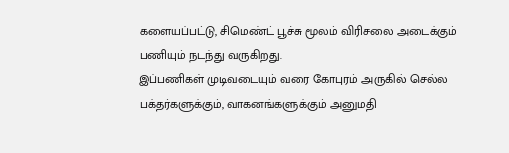களையப்பட்டு, சிமெண்ட் பூச்சு மூலம் விரிசலை அடைக்கும் பணியும் நடந்து வருகிறது.
இப்பணிகள் முடிவடையும் வரை கோபுரம் அருகில் செல்ல பக்தர்களுக்கும், வாகனங்களுக்கும் அனுமதி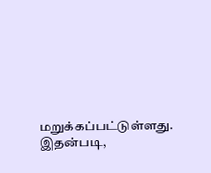மறுக்கப்பட்டுள்ளது.
இதன்படி,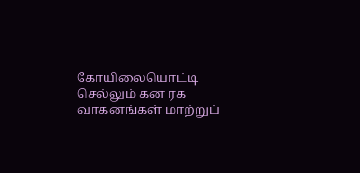கோயிலையொட்டி செல்லும் கன ரக வாகனங்கள் மாற்றுப்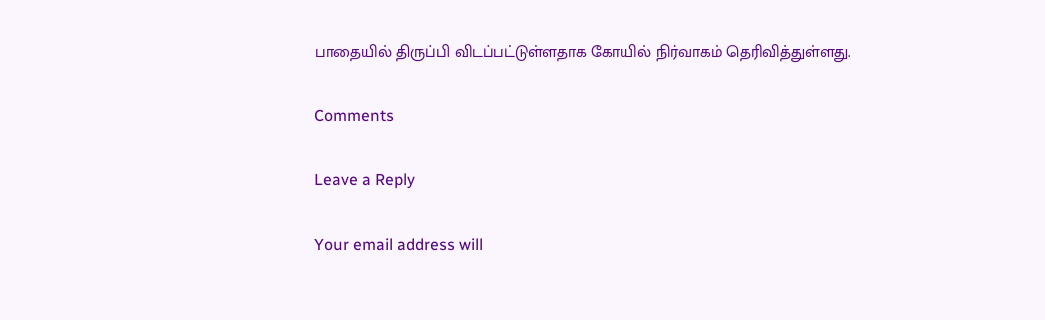பாதையில் திருப்பி விடப்பட்டுள்ளதாக கோயில் நிர்வாகம் தெரிவித்துள்ளது.

Comments

Leave a Reply

Your email address will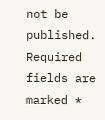not be published. Required fields are marked *